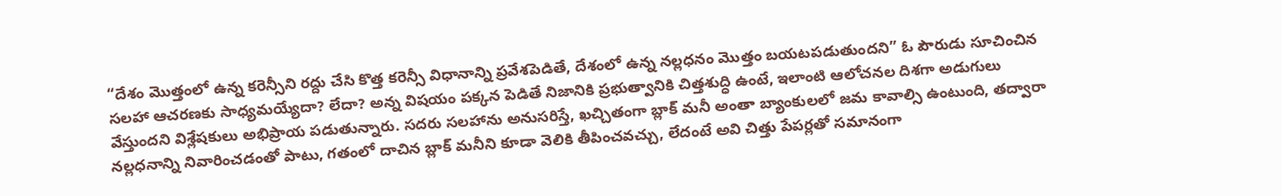“దేశం మొత్తంలో ఉన్న కరెన్సీని రద్దు చేసి కొత్త కరెన్సీ విధానాన్ని ప్రవేశపెడితే, దేశంలో ఉన్న నల్లధనం మొత్తం బయటపడుతుందని” ఓ పౌరుడు సూచించిన సలహా ఆచరణకు సాధ్యమయ్యేదా? లేదా? అన్న విషయం పక్కన పెడితే నిజానికి ప్రభుత్వానికి చిత్తశుద్ధి ఉంటే, ఇలాంటి ఆలోచనల దిశగా అడుగులు వేస్తుందని విశ్లేషకులు అభిప్రాయ పడుతున్నారు. సదరు సలహాను అనుసరిస్తే, ఖచ్చితంగా బ్లాక్ మనీ అంతా బ్యాంకులలో జమ కావాల్సి ఉంటుంది, తద్వారా నల్లధనాన్ని నివారించడంతో పాటు, గతంలో దాచిన బ్లాక్ మనీని కూడా వెలికి తీపించవచ్చు, లేదంటే అవి చిత్తు పేపర్లతో సమానంగా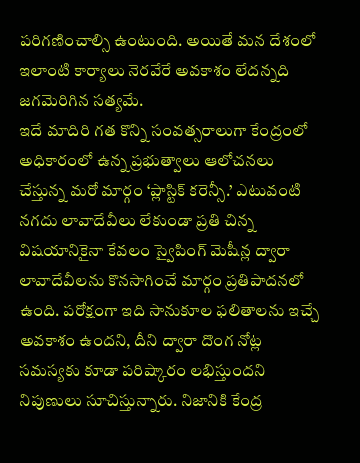పరిగణించాల్సి ఉంటుంది. అయితే మన దేశంలో ఇలాంటి కార్యాలు నెరవేరే అవకాశం లేదన్నది జగమెరిగిన సత్యమే.
ఇదే మాదిరి గత కొన్ని సంవత్సరాలుగా కేంద్రంలో అధికారంలో ఉన్న ప్రభుత్వాలు ఆలోచనలు చేస్తున్న మరో మార్గం ‘ప్లాస్టిక్ కరెన్సీ.’ ఎటువంటి నగదు లావాదేవీలు లేకుండా ప్రతి చిన్న విషయానికైనా కేవలం స్వైపింగ్ మెషీన్ల ద్వారా లావాదేవీలను కొనసాగించే మార్గం ప్రతిపాదనలో ఉంది. పరోక్షంగా ఇది సానుకూల ఫలితాలను ఇచ్చే అవకాశం ఉందని, దీని ద్వారా దొంగ నోట్ల సమస్యకు కూడా పరిష్కారం లభిస్తుందని నిపుణులు సూచిస్తున్నారు. నిజానికి కేంద్ర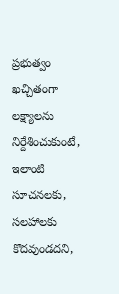ప్రభుత్వం ఖచ్చితంగా లక్ష్యాలను నిర్దేశించుకుంటే, ఇలాంటి సూచనలకు, సలహాలకు కొదవుండదని,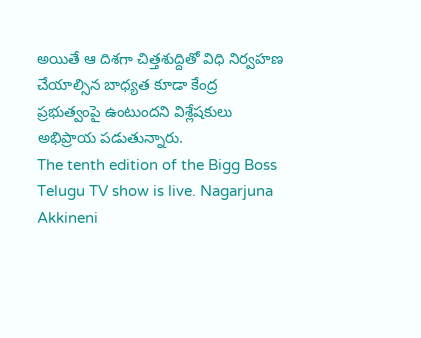అయితే ఆ దిశగా చిత్తశుద్దితో విధి నిర్వహణ చేయాల్సిన బాధ్యత కూడా కేంద్ర ప్రభుత్వంపై ఉంటుందని విశ్లేషకులు అభిప్రాయ పడుతున్నారు.
The tenth edition of the Bigg Boss Telugu TV show is live. Nagarjuna Akkineni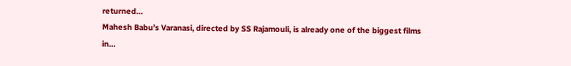returned…
Mahesh Babu’s Varanasi, directed by SS Rajamouli, is already one of the biggest films in…